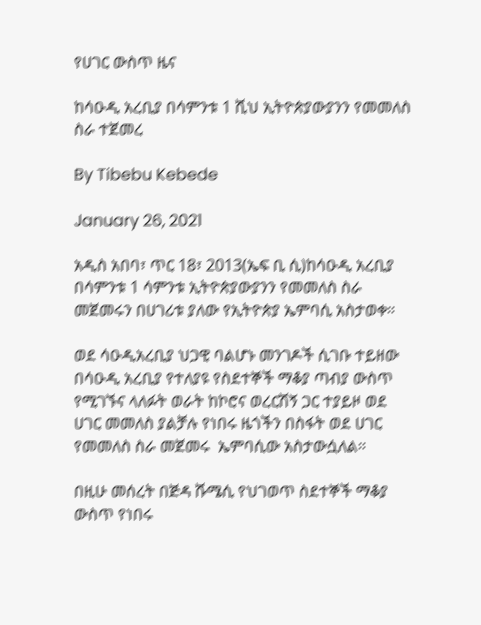የሀገር ውስጥ ዜና

ከሳዑዲ አረቢያ በሳምንቱ 1 ሺህ ኢትዮጵያውያንን የመመለስ ስራ ተጀመረ

By Tibebu Kebede

January 26, 2021

አዲስ አበባ፣ ጥር 18፣ 2013(ኤፍ ቢ ሲ)ከሳዑዲ አረቢያ በሳምንቱ 1 ሳምንቱ ኢትዮጵያውያንን የመመለስ ስራ መጀመሩን በሀገሪቱ ያለው የኢትዮጵያ ኤምባሲ አስታወቀ።

ወደ ሳዑዲአረቢያ ህጋዊ ባልሆኑ መንገዶች ሲገቡ ተይዘው በሳዑዲ አረቢያ የተለያዩ የስደተኞች ማቆያ ጣብያ ውስጥ የሚገኙና ላለፉት ወራት ከኮሮና ወረርሽኝ ጋር ተያይዞ ወደ ሀገር መመለስ ያልቻሉ የነበሩ ዜጎችን በስፋት ወደ ሀገር የመመለስ ስራ መጀመሩ  ኤምባሲው አስታውሷለል።

በዚሁ መሰረት በጅዳ ሹሜሲ የህገወጥ ስደተኞች ማቆያ ውስጥ የነበሩ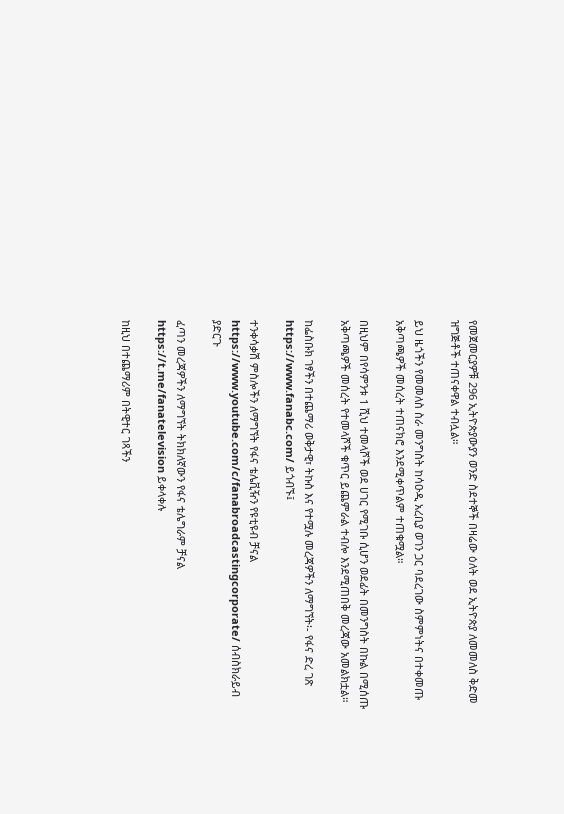የመጀመርያዎቹ 296 ኢትዮጵያውያን ወንድ ስደተኞች በዛሬው ዕለት ወደ ኢትዮጵያ ለመመለስ ቅድመ ዝግጅቶች ተጠናቀዋል ተብሏል።

ይህ ዜጎችን የመመለስ ስራ መንግስት ከሳዑዲ አረቢያ ወገን ጋር ባደረገው ስምምነትና በተቀመጡ አቅጣጫዎች መሰረት ተጠናክሮ እንደሚቀጥልም ተጠቁሟል።

በዚህም በየሳምንቱ 1 ሺህ ተመላሾች ወደ ሀገር የሚገቡ ሲሆን ወደፊት በመንግስት በኩል በሚሰጡ አቅጣጫዎች መሰረት የተመላሾች ቁጥር ይጨምራል ተብሎ እንደሚጠበቅ መረጃው አመልክቷል።

ከፌስቡክ ገፃችን በተጨማሪ ወቅታዊ፣ ትኩስ እና የተሟሉ መረጃዎችን ለማግኘት፡- የፋና ድረ ገጽ https://www.fanabc.com/ ይጎብኙ፤

ተንቀሳቃሽ ምስሎችን ለማግኘት የፋና ቴሌቪዥን የዩቲዩብ ቻናል https://www.youtube.com/c/fanabroadcastingcorporate/ ሰብስክራይብ ያድርጉ

ፈጣን መረጃዎችን ለማግኘት ትክክለኛውን የፋና ቴሌግራም ቻናል https://t.me/fanatelevision ይቀላቀሉ

ከዚህ በተጨማሪም በትዊተር ገጻችን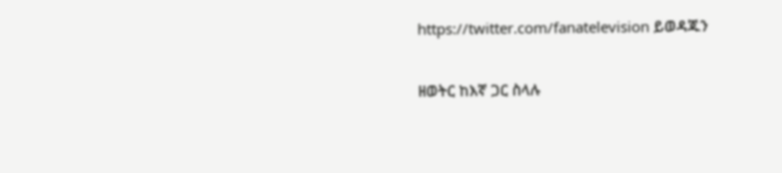https://twitter.com/fanatelevision ይወዳጁን

ዘወትር ከእኛ ጋር ስላሉ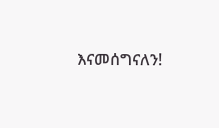እናመሰግናለን!